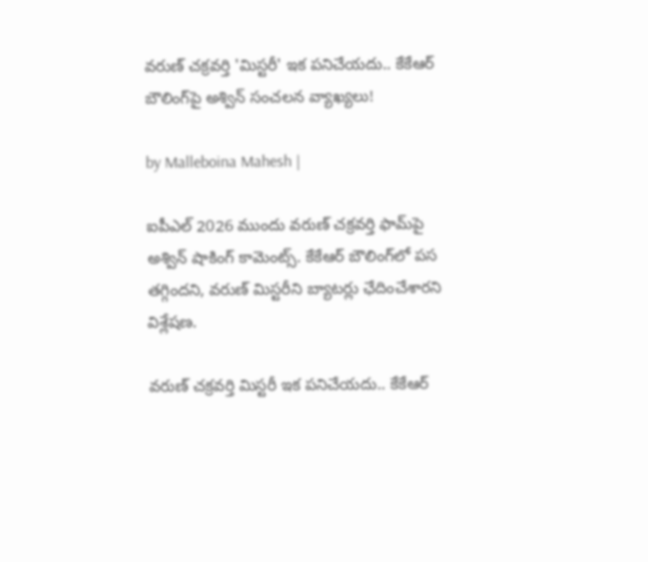వరుణ్ చక్రవర్తి 'మిస్టరీ' ఇక పనిచేయదు.. కేకేఆర్ బౌలింగ్‌పై అశ్విన్ సంచలన వ్యాఖ్యలు!

by Malleboina Mahesh |

ఐపీఎల్ 2026 ముందు వరుణ్ చక్రవర్తి ఫామ్‌పై అశ్విన్ షాకింగ్ కామెంట్స్. కేకేఆర్ బౌలింగ్‌లో పస తగ్గిందని, వరుణ్ మిస్టరీని బ్యాటర్లు ఛేదించేశారని విశ్లేషణ.

వరుణ్ చక్రవర్తి మిస్టరీ ఇక పనిచేయదు.. కేకేఆర్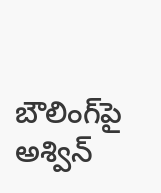బౌలింగ్‌పై అశ్విన్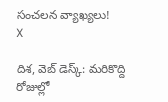సంచలన వ్యాఖ్యలు!
X

దిశ, వెబ్ డెస్క్: మరికొద్ది రోజుల్లో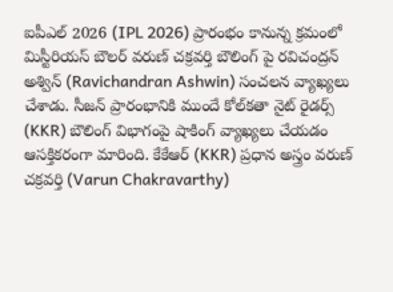ఐపీఎల్ 2026 (IPL 2026) ప్రారంభం కానున్న క్రమంలో మిస్టీరియస్ బౌలర్ వరుణ్ చక్రవర్తి బౌలింగ్ పై రవిచంద్రన్ అశ్విన్ (Ravichandran Ashwin) సంచలన వ్యాఖ్యలు చేశాడు. సీజన్ ప్రారంభానికి ముందే కోల్‌కతా నైట్ రైడర్స్ (KKR) బౌలింగ్ విభాగంపై షాకింగ్ వ్యాఖ్యలు చేయడం ఆసక్తికరంగా మారింది. కేకేఆర్ (KKR) ప్రధాన అస్త్రం వరుణ్ చక్రవర్తి (Varun Chakravarthy)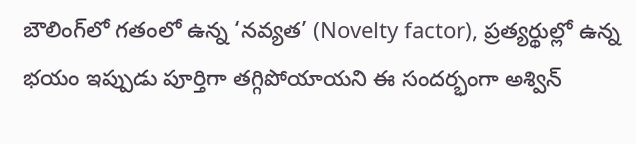బౌలింగ్‌లో గతంలో ఉన్న ‘నవ్యత’ (Novelty factor), ప్రత్యర్థుల్లో ఉన్న భయం ఇప్పుడు పూర్తిగా తగ్గిపోయాయని ఈ సందర్భంగా అశ్విన్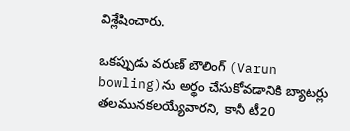విశ్లేషించారు.

ఒకప్పుడు వరుణ్ బౌలింగ్‌ (Varun bowling)ను అర్థం చేసుకోవడానికి బ్యాటర్లు తలమునకలయ్యేవారని, కానీ టీ20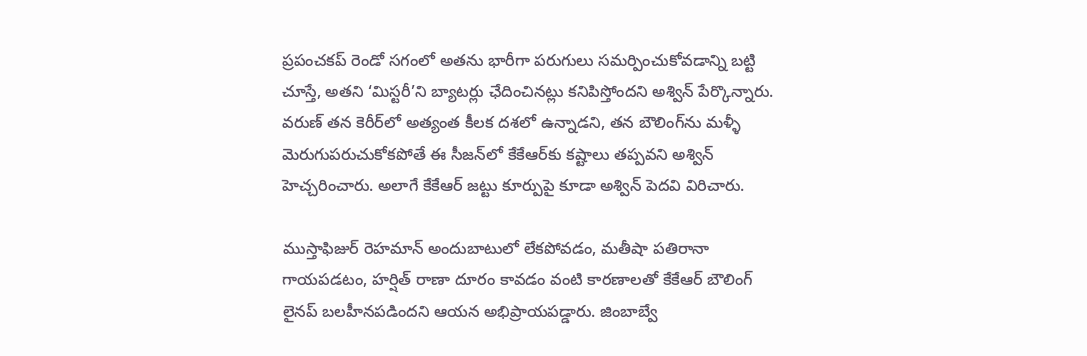ప్రపంచకప్ రెండో సగంలో అతను భారీగా పరుగులు సమర్పించుకోవడాన్ని బట్టి చూస్తే, అతని ‘మిస్టరీ’ని బ్యాటర్లు ఛేదించినట్లు కనిపిస్తోందని అశ్విన్ పేర్కొన్నారు. వరుణ్ తన కెరీర్‌లో అత్యంత కీలక దశలో ఉన్నాడని, తన బౌలింగ్‌ను మళ్ళీ మెరుగుపరుచుకోకపోతే ఈ సీజన్‌లో కేకేఆర్‌కు కష్టాలు తప్పవని అశ్విన్ హెచ్చరించారు. అలాగే కేకేఆర్ జట్టు కూర్పుపై కూడా అశ్విన్ పెదవి విరిచారు.

ముస్తాఫిజుర్ రెహమాన్ అందుబాటులో లేకపోవడం, మతీషా పతిరానా గాయపడటం, హర్షిత్ రాణా దూరం కావడం వంటి కారణాలతో కేకేఆర్ బౌలింగ్ లైనప్ బలహీనపడిందని ఆయన అభిప్రాయపడ్డారు. జింబాబ్వే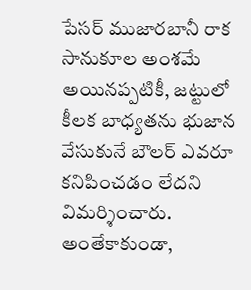పేసర్ ముజారబానీ రాక సానుకూల అంశమే అయినప్పటికీ, జట్టులో కీలక బాధ్యతను భుజాన వేసుకునే బౌలర్ ఎవరూ కనిపించడం లేదని విమర్శించారు. అంతేకాకుండా,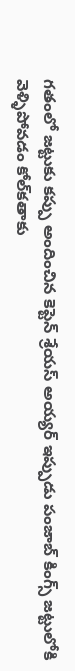గతంలో జట్టుకు కప్పు అందించిన కెప్టెన్ శ్రేయస్ అయ్యర్ ఇప్పుడు పంజాబ్ కింగ్స్ జట్టులోకి వెళ్ళిపోవడం కోల్‌కతాకు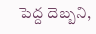పెద్ద దెబ్బని,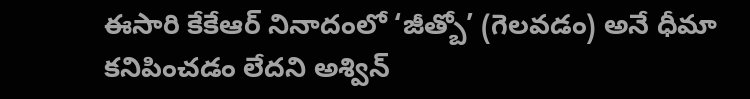ఈసారి కేకేఆర్ నినాదంలో ‘జీత్బో’ (గెలవడం) అనే ధీమా కనిపించడం లేదని అశ్విన్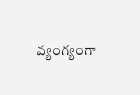వ్యంగ్యంగా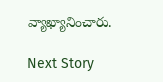వ్యాఖ్యానించారు.

Next Story